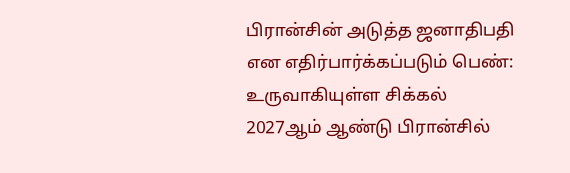பிரான்சின் அடுத்த ஜனாதிபதி என எதிர்பார்க்கப்படும் பெண்: உருவாகியுள்ள சிக்கல்
2027ஆம் ஆண்டு பிரான்சில்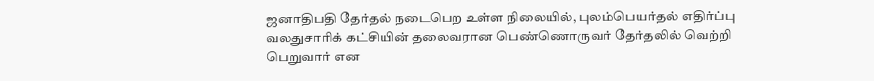ஜனாதிபதி தேர்தல் நடைபெற உள்ள நிலையில், புலம்பெயர்தல் எதிர்ப்பு வலதுசாரிக் கட்சியின் தலைவரான பெண்ணொருவர் தேர்தலில் வெற்றி பெறுவார் என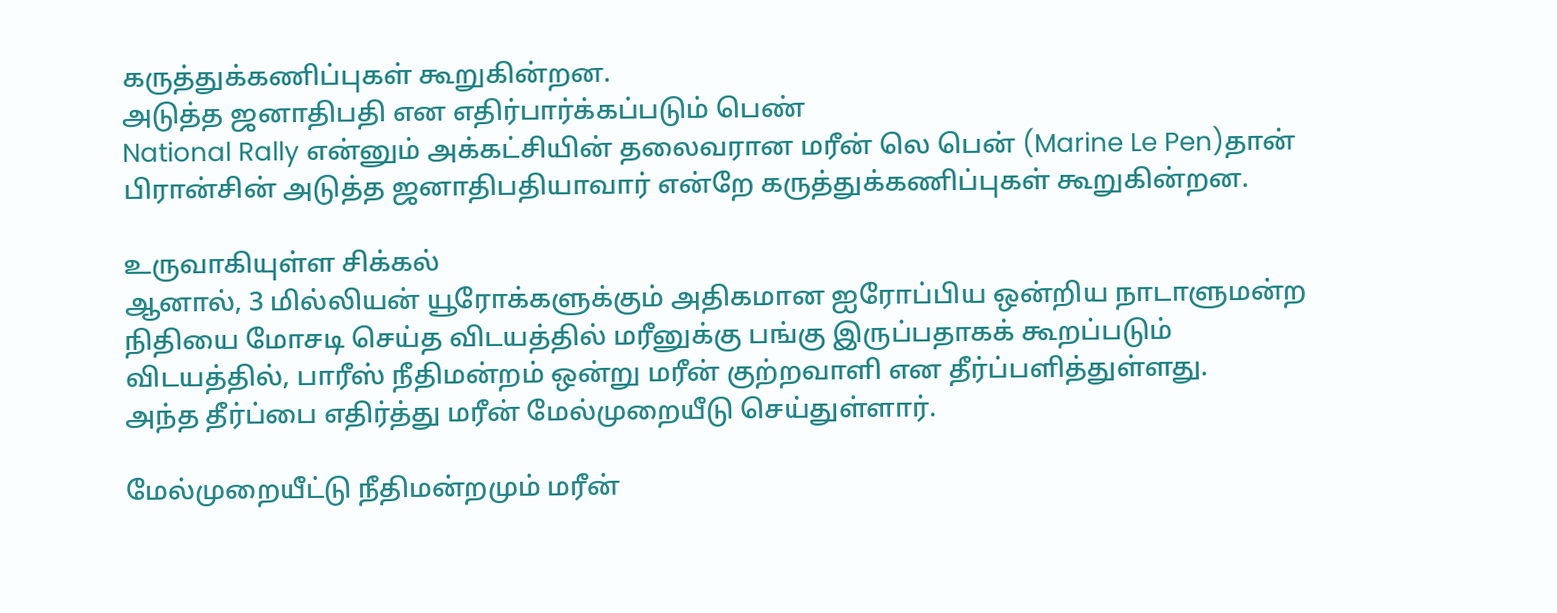கருத்துக்கணிப்புகள் கூறுகின்றன.
அடுத்த ஜனாதிபதி என எதிர்பார்க்கப்படும் பெண்
National Rally என்னும் அக்கட்சியின் தலைவரான மரீன் லெ பென் (Marine Le Pen)தான் பிரான்சின் அடுத்த ஜனாதிபதியாவார் என்றே கருத்துக்கணிப்புகள் கூறுகின்றன.

உருவாகியுள்ள சிக்கல்
ஆனால், 3 மில்லியன் யூரோக்களுக்கும் அதிகமான ஐரோப்பிய ஒன்றிய நாடாளுமன்ற நிதியை மோசடி செய்த விடயத்தில் மரீனுக்கு பங்கு இருப்பதாகக் கூறப்படும் விடயத்தில், பாரீஸ் நீதிமன்றம் ஒன்று மரீன் குற்றவாளி என தீர்ப்பளித்துள்ளது.
அந்த தீர்ப்பை எதிர்த்து மரீன் மேல்முறையீடு செய்துள்ளார்.

மேல்முறையீட்டு நீதிமன்றமும் மரீன்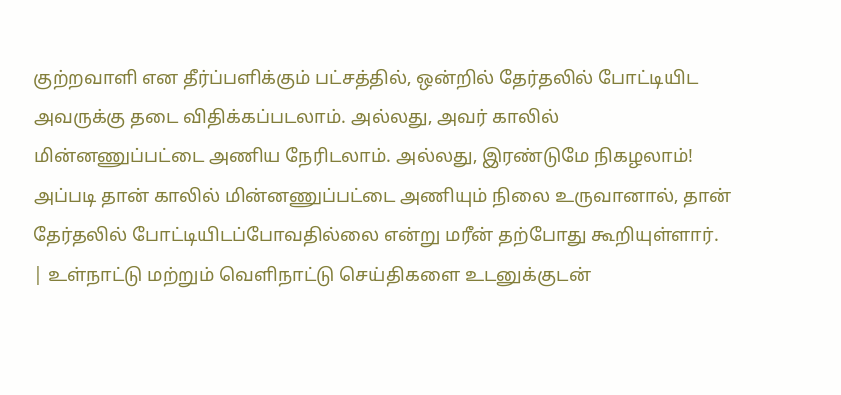குற்றவாளி என தீர்ப்பளிக்கும் பட்சத்தில், ஒன்றில் தேர்தலில் போட்டியிட அவருக்கு தடை விதிக்கப்படலாம். அல்லது, அவர் காலில் மின்னணுப்பட்டை அணிய நேரிடலாம். அல்லது, இரண்டுமே நிகழலாம்!
அப்படி தான் காலில் மின்னணுப்பட்டை அணியும் நிலை உருவானால், தான் தேர்தலில் போட்டியிடப்போவதில்லை என்று மரீன் தற்போது கூறியுள்ளார்.
| உள்நாட்டு மற்றும் வெளிநாட்டு செய்திகளை உடனுக்குடன்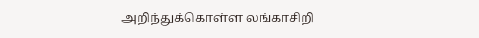அறிந்துக்கொள்ள லங்காசிறி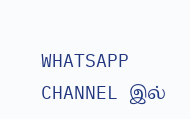WHATSAPP CHANNEL இல்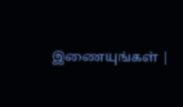இணையுங்கள் |